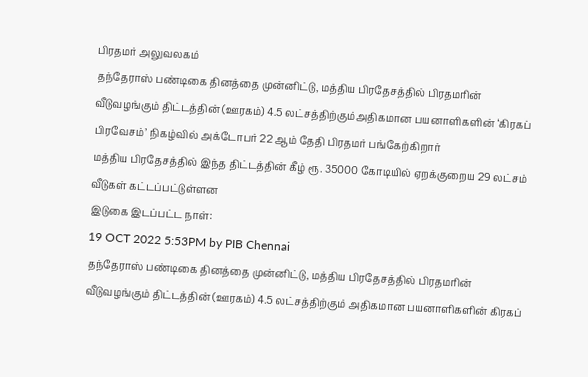பிரதமர் அலுவலகம்
தந்தேராஸ் பண்டிகை தினத்தை முன்னிட்டு, மத்திய பிரதேசத்தில் பிரதமரின் வீடுவழங்கும் திட்டத்தின் (ஊரகம்) 4.5 லட்சத்திற்கும்அதிகமான பயனாளிகளின் ‘கிரகப் பிரவேசம்’ நிகழ்வில் அக்டோபர் 22 ஆம் தேதி பிரதமர் பங்கேற்கிறார்
மத்திய பிரதேசத்தில் இந்த திட்டத்தின் கீழ் ரூ. 35000 கோடியில் ஏறக்குறைய 29 லட்சம் வீடுகள் கட்டப்பட்டுள்ளன
இடுகை இடப்பட்ட நாள்:
19 OCT 2022 5:53PM by PIB Chennai
தந்தேராஸ் பண்டிகை தினத்தை முன்னிட்டு, மத்திய பிரதேசத்தில் பிரதமரின் வீடுவழங்கும் திட்டத்தின் (ஊரகம்) 4.5 லட்சத்திற்கும் அதிகமான பயனாளிகளின் கிரகப்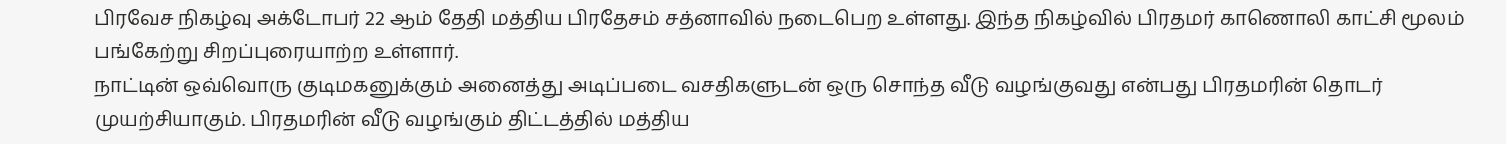பிரவேச நிகழ்வு அக்டோபர் 22 ஆம் தேதி மத்திய பிரதேசம் சத்னாவில் நடைபெற உள்ளது. இந்த நிகழ்வில் பிரதமர் காணொலி காட்சி மூலம் பங்கேற்று சிறப்புரையாற்ற உள்ளார்.
நாட்டின் ஒவ்வொரு குடிமகனுக்கும் அனைத்து அடிப்படை வசதிகளுடன் ஒரு சொந்த வீடு வழங்குவது என்பது பிரதமரின் தொடர் முயற்சியாகும். பிரதமரின் வீடு வழங்கும் திட்டத்தில் மத்திய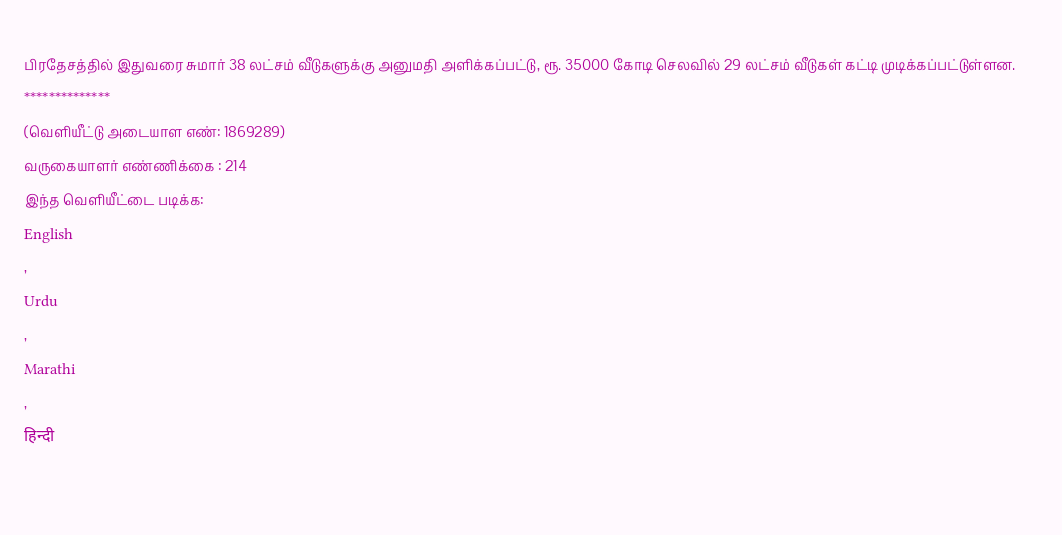பிரதேசத்தில் இதுவரை சுமார் 38 லட்சம் வீடுகளுக்கு அனுமதி அளிக்கப்பட்டு, ரூ. 35000 கோடி செலவில் 29 லட்சம் வீடுகள் கட்டி முடிக்கப்பட்டுள்ளன.
**************
(வெளியீட்டு அடையாள எண்: 1869289)
வருகையாளர் எண்ணிக்கை : 214
இந்த வெளியீட்டை படிக்க:
English
,
Urdu
,
Marathi
,
हिन्दी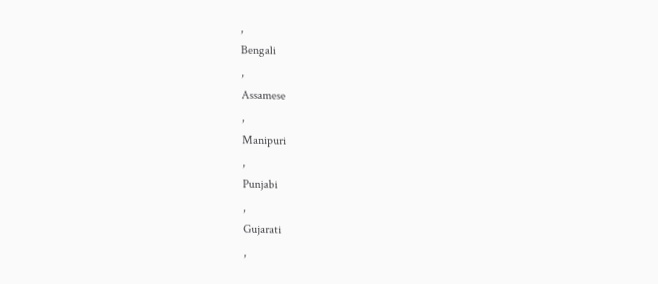,
Bengali
,
Assamese
,
Manipuri
,
Punjabi
,
Gujarati
,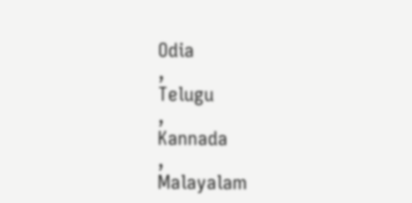Odia
,
Telugu
,
Kannada
,
Malayalam